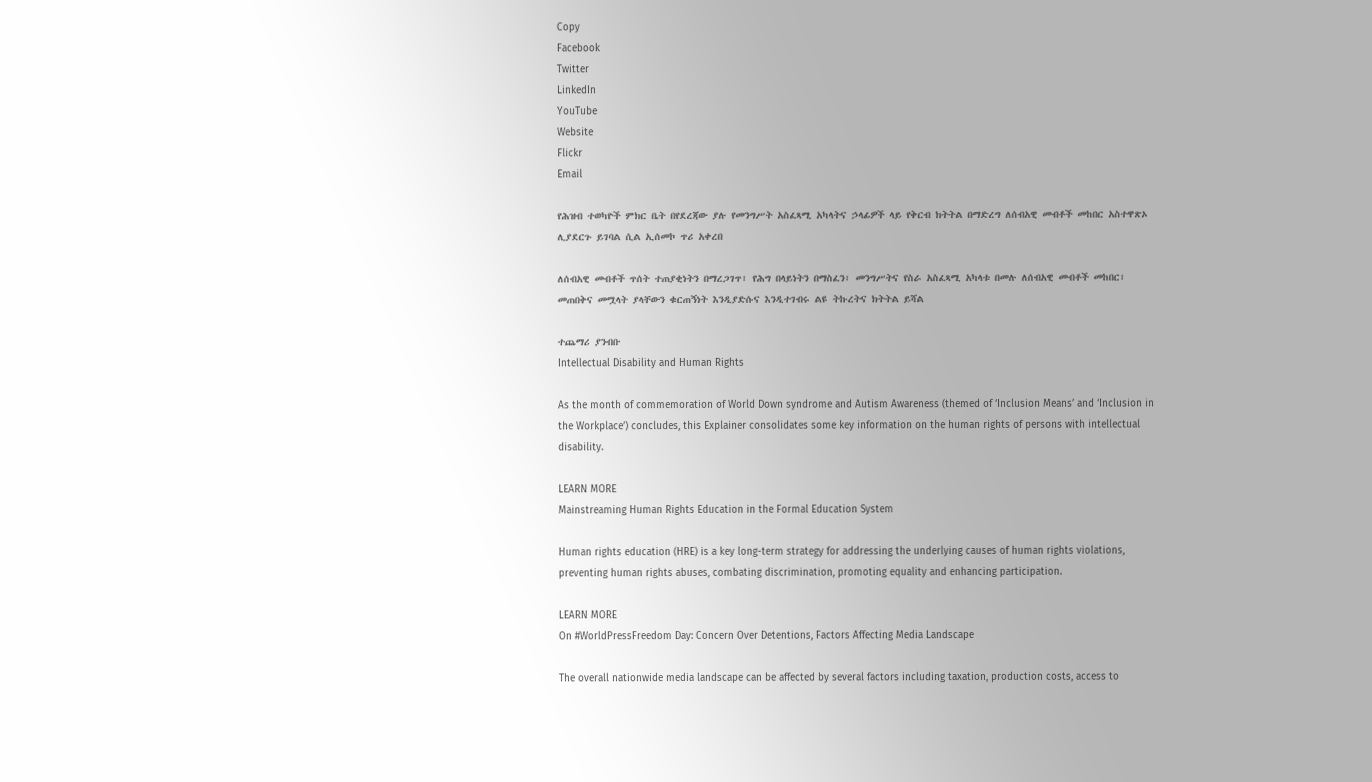Copy
Facebook
Twitter
LinkedIn
YouTube
Website
Flickr
Email

የሕዝብ ተወካዮች ምክር ቤት በየደረጃው ያሉ የመንግሥት አስፈጻሚ አካላትና ኃላፊዎች ላይ የቅርብ ክትትል በማድረግ ለሰብአዊ መብቶች መከበር አስተዋጽኦ ሊያደርጉ ይገባል ሲል ኢሰመኮ ጥሪ አቀረበ

ለሰብአዊ መብቶች ጥሰት ተጠያቂነትን በማረጋገጥ፣ የሕግ በላይነትን በማስፈን፣ መንግሥትና የስራ አስፈጻሚ አካላቱ በመሉ ለሰብአዊ መብቶች መከበር፣ መጠበቅና መሟላት ያላቸውን ቁርጠኝነት እንዲያድሱና እንዲተገብሩ ልዩ ትኩረትና ክትትል ይሻል

ተጨማሪ ያንብቡ
Intellectual Disability and Human Rights

As the month of commemoration of World Down syndrome and Autism Awareness (themed of ‘Inclusion Means’ and ‘Inclusion in the Workplace’) concludes, this Explainer consolidates some key information on the human rights of persons with intellectual disability.

LEARN MORE
Mainstreaming Human Rights Education in the Formal Education System

Human rights education (HRE) is a key long-term strategy for addressing the underlying causes of human rights violations, preventing human rights abuses, combating discrimination, promoting equality and enhancing participation.

LEARN MORE
On #WorldPressFreedom Day: Concern Over Detentions, Factors Affecting Media Landscape

The overall nationwide media landscape can be affected by several factors including taxation, production costs, access to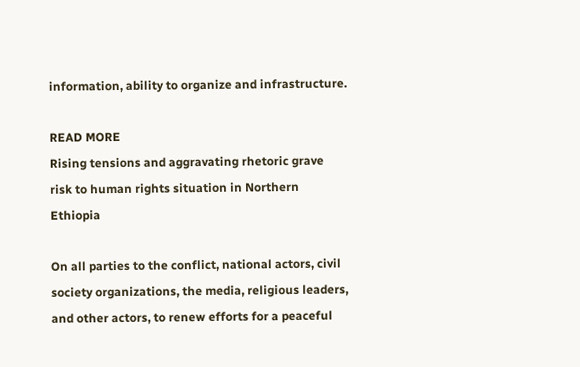information, ability to organize and infrastructure.

READ MORE
Rising tensions and aggravating rhetoric grave risk to human rights situation in Northern Ethiopia

On all parties to the conflict, national actors, civil society organizations, the media, religious leaders, and other actors, to renew efforts for a peaceful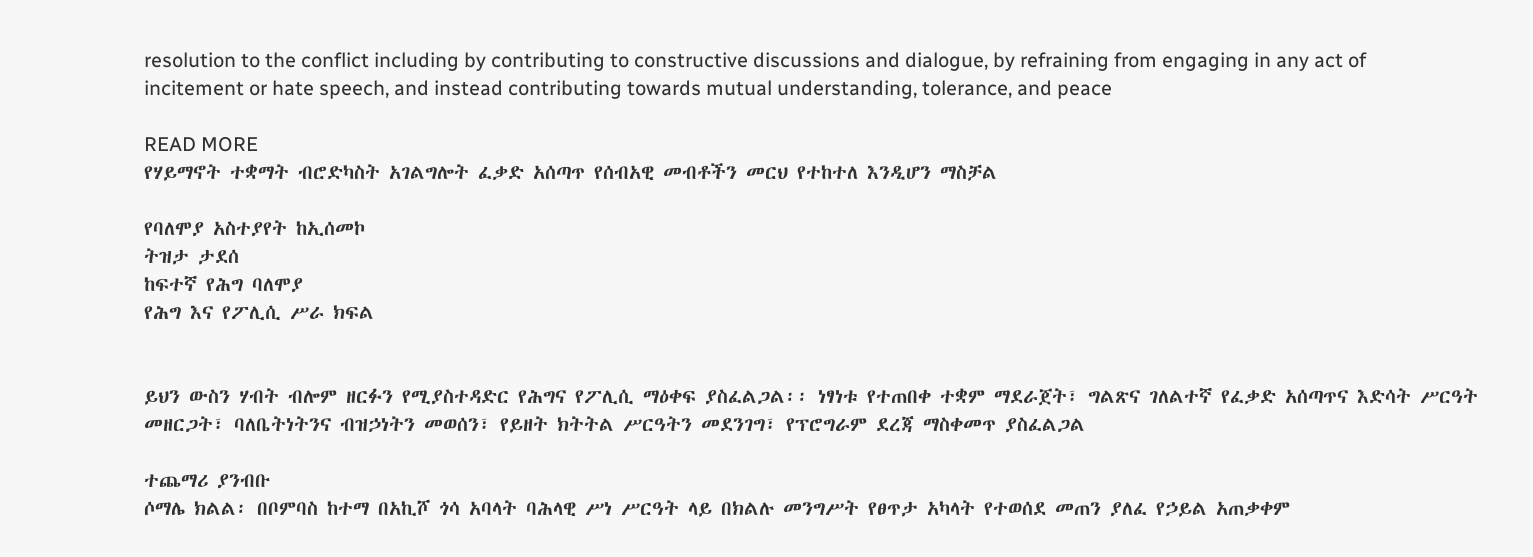resolution to the conflict including by contributing to constructive discussions and dialogue, by refraining from engaging in any act of incitement or hate speech, and instead contributing towards mutual understanding, tolerance, and peace

READ MORE
የሃይማኖት ተቋማት ብሮድካስት አገልግሎት ፈቃድ አሰጣጥ የሰብአዊ መብቶችን መርህ የተከተለ እንዲሆን ማስቻል

የባለሞያ አስተያየት ከኢሰመኮ
ትዝታ ታደሰ
ከፍተኛ የሕግ ባለሞያ
የሕግ እና የፖሊሲ ሥራ ክፍል


ይህን ውስን ሃብት ብሎም ዘርፉን የሚያስተዳድር የሕግና የፖሊሲ ማዕቀፍ ያስፈልጋል፡፡ ነፃነቱ የተጠበቀ ተቋም ማደራጀት፣ ግልጽና ገለልተኛ የፈቃድ አሰጣጥና እድሳት ሥርዓት መዘርጋት፣ ባለቤትነትንና ብዝኃነትን መወሰን፣ የይዘት ክትትል ሥርዓትን መደንገግ፣ የፕሮግራም ደረጃ ማስቀመጥ ያስፈልጋል

ተጨማሪ ያንብቡ
ሶማሌ ክልል፡ በቦምባስ ከተማ በአኪሾ ጎሳ አባላት ባሕላዊ ሥነ ሥርዓት ላይ በክልሉ መንግሥት የፀጥታ አካላት የተወሰደ መጠን ያለፈ የኃይል አጠቃቀም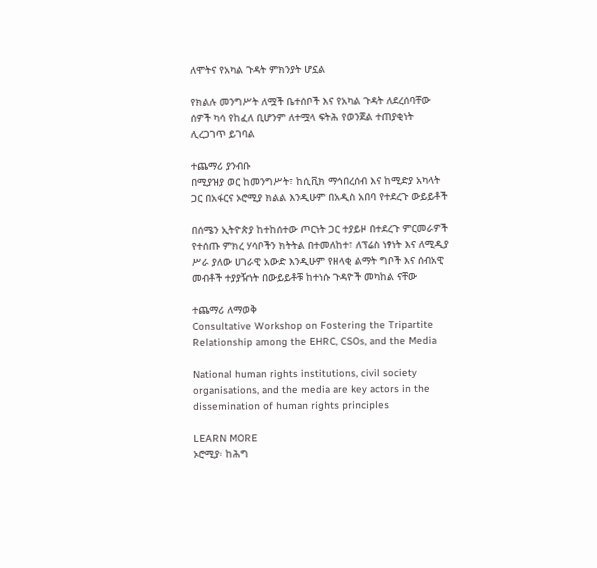ለሞትና የአካል ጉዳት ምክንያት ሆኗል

የክልሉ መንግሥት ለሟች ቤተሰቦች እና የአካል ጉዳት ለደረሰባቸው ሰዎች ካሳ የከፈለ ቢሆንም ለተሟላ ፍትሕ የወንጀል ተጠያቂነት ሊረጋገጥ ይገባል

ተጨማሪ ያንብቡ
በሚያዝያ ወር ከመንግሥት፣ ከሲቪክ ማኅበረሰብ እና ከሚድያ አካላት ጋር በአፋርና ኦሮሚያ ክልል እንዲሁም በአዲስ አበባ የተደረጉ ውይይቶች

በሰሜን ኢትዮጵያ ከተከሰተው ጦርነት ጋር ተያይዞ በተደረጉ ምርመራዎች የተሰጡ ምክረ ሃሳቦችን ክትትል በተመለከተ፣ ለፕሬስ ነፃነት እና ለሚዲያ ሥራ ያለው ሀገራዊ አውድ እንዲሁም የዘላቂ ልማት ግቦች እና ሰብአዊ መብቶች ተያያዥነት በውይይቶቹ ከተነሱ ጉዳዮች መካከል ናቸው

ተጨማሪ ለማወቅ
Consultative Workshop on Fostering the Tripartite Relationship among the EHRC, CSOs, and the Media

National human rights institutions, civil society organisations, and the media are key actors in the dissemination of human rights principles

LEARN MORE
ኦሮሚያ፡ ከሕግ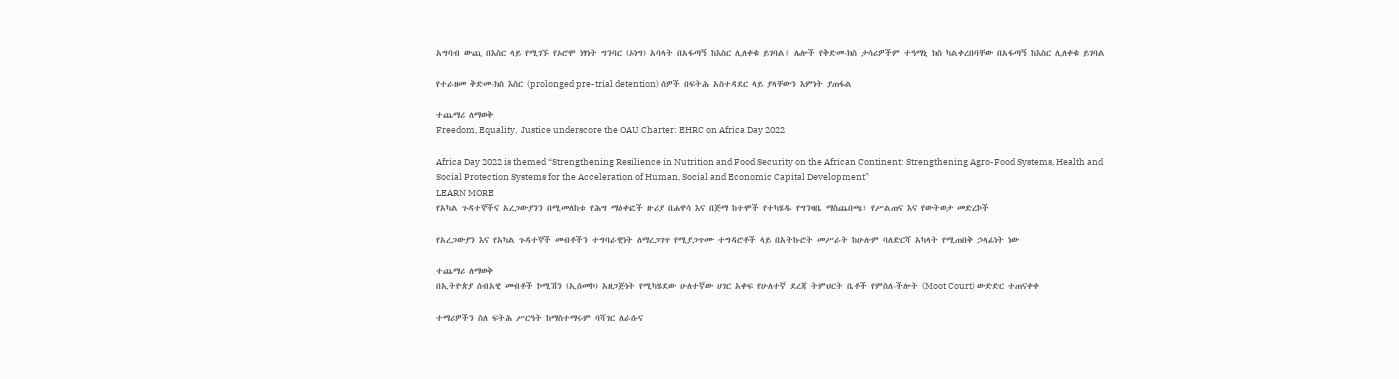አግባብ ውጪ በእስር ላይ የሚገኙ የኦሮሞ ነፃነት ግንባር (ኦነግ) አባላት በአፋጣኝ ከእስር ሊለቀቁ ይገባል፤ ሌሎች የቅድመ-ክስ ታሳሪዎችም ተዓማኒ ክስ ካልቀረበባቸው በአፋጣኝ ከእስር ሊለቀቁ ይገባል

የተራዘመ ቅድመ-ክስ እስር (prolonged pre-trial detention) ሰዎች በፍትሕ አስተዳደር ላይ ያላቸውን እምነት ያጠፋል

ተጨማሪ ለማወቅ
Freedom, Equality,  Justice underscore the OAU Charter: EHRC on Africa Day 2022

Africa Day 2022 is themed “Strengthening Resilience in Nutrition and Food Security on the African Continent: Strengthening Agro-Food Systems, Health and Social Protection Systems for the Acceleration of Human, Social and Economic Capital Development”
LEARN MORE
የአካል ጉዳተኞችና አረጋውያንን በሚመለከቱ የሕግ ማዕቀፎች ዙሪያ በሐዋሳ እና በጅማ ከተሞች የተካሄዱ የግንዛቤ ማስጨበጫ፣ የሥልጠና እና የውትወታ መድረኮች

የአረጋውያን እና የአካል ጉዳተኞች መብቶችን ተግባራዊነት ለማረጋገጥ የሚያጋጥሙ ተግዳሮቶች ላይ በአትኩሮት መሥራት ከሁሉም ባለድርሻ አካላት የሚጠበቅ ኃላፊነት ነው

ተጨማሪ ለማወቅ
በኢትዮጵያ ሰብአዊ መብቶች ኮሚሽን (ኢሰመኮ) አዘጋጅነት የሚካሄደው ሁለተኛው ሀገር አቀፍ የሁለተኛ ደረጃ ትምህርት ቤቶች የምስለ-ችሎት (Moot Court) ውድድር ተጠናቀቀ

ተማሪዎችን ስለ ፍትሕ ሥርዓት ከማስተማሩም ባሻገር ለራሱና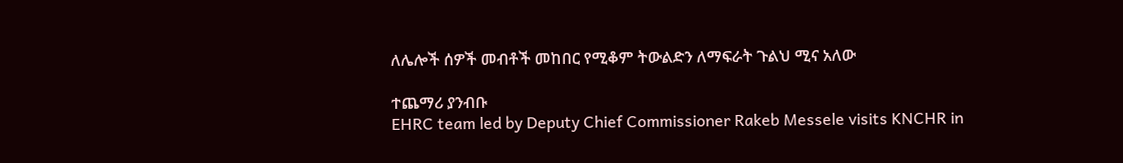ለሌሎች ሰዎች መብቶች መከበር የሚቆም ትውልድን ለማፍራት ጉልህ ሚና አለው

ተጨማሪ ያንብቡ
EHRC team led by Deputy Chief Commissioner Rakeb Messele visits KNCHR in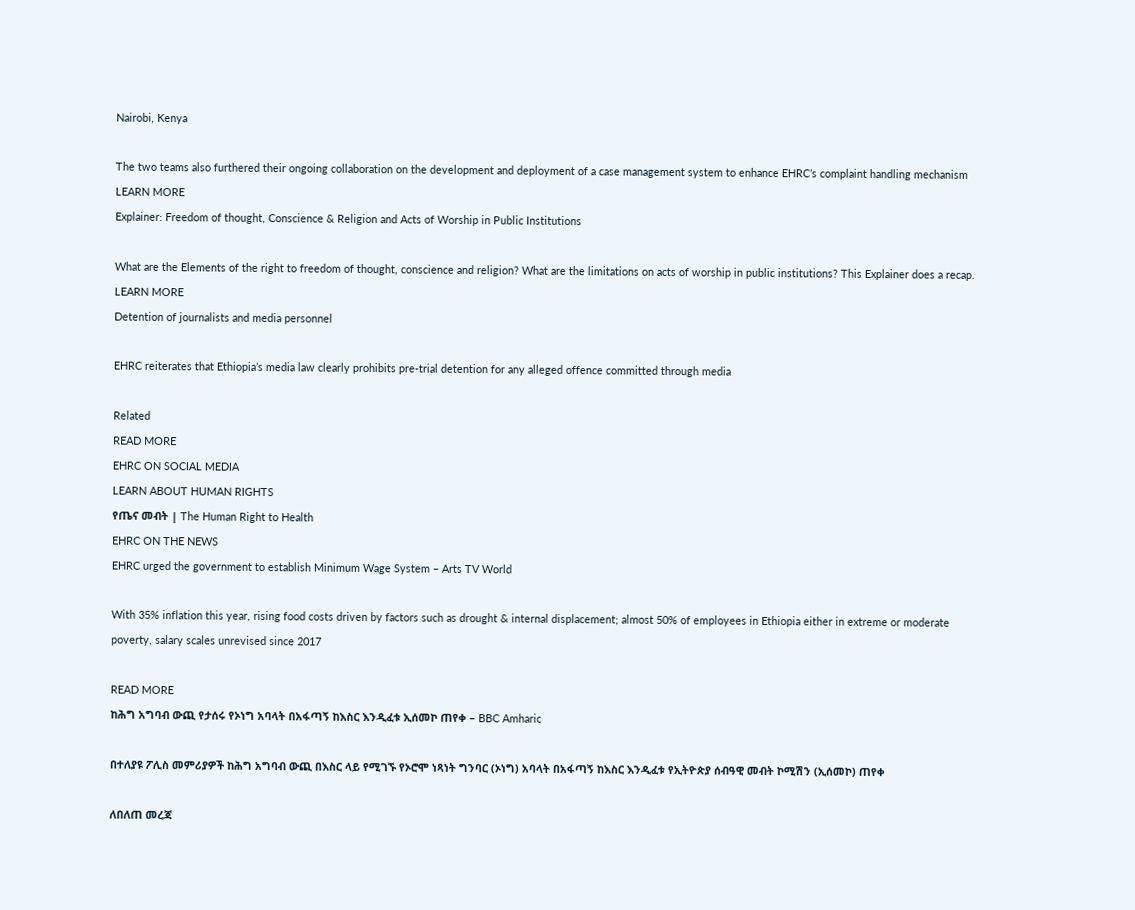Nairobi, Kenya

The two teams also furthered their ongoing collaboration on the development and deployment of a case management system to enhance EHRC’s complaint handling mechanism
LEARN MORE
Explainer: Freedom of thought, Conscience & Religion and Acts of Worship in Public Institutions

What are the Elements of the right to freedom of thought, conscience and religion? What are the limitations on acts of worship in public institutions? This Explainer does a recap.
LEARN MORE
Detention of journalists and media personnel

EHRC reiterates that Ethiopia’s media law clearly prohibits pre-trial detention for any alleged offence committed through media

Related
READ MORE
EHRC ON SOCIAL MEDIA
LEARN ABOUT HUMAN RIGHTS
የጤና መብት | The Human Right to Health
EHRC ON THE NEWS
EHRC urged the government to establish Minimum Wage System – Arts TV World

With 35% inflation this year, rising food costs driven by factors such as drought & internal displacement; almost 50% of employees in Ethiopia either in extreme or moderate poverty, salary scales unrevised since 2017

READ MORE
ከሕግ አግባብ ውጪ የታሰሩ የኦነግ አባላት በአፋጣኝ ከእስር እንዲፈቱ ኢሰመኮ ጠየቀ – BBC Amharic

በተለያዩ ፖሊስ መምሪያዎች ከሕግ አግባብ ውጪ በእስር ላይ የሚገኙ የኦሮሞ ነጻነት ግንባር (ኦነግ) አባላት በአፋጣኝ ከእስር እንዲፈቱ የኢትዮጵያ ሰብዓዊ መብት ኮሚሽን (ኢሰመኮ) ጠየቀ

ለበለጠ መረጃ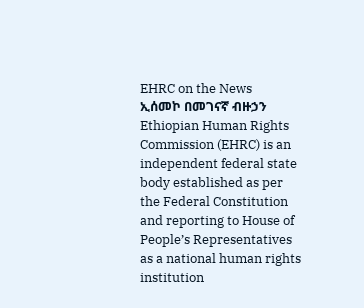EHRC on the News
ኢሰመኮ በመገናኛ ብዙኃን
Ethiopian Human Rights Commission (EHRC) is an independent federal state body established as per the Federal Constitution and reporting to House of People’s Representatives as a national human rights institution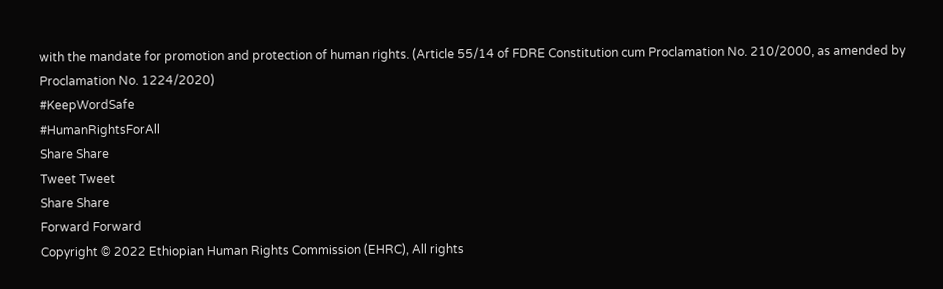with the mandate for promotion and protection of human rights. (Article 55/14 of FDRE Constitution cum Proclamation No. 210/2000, as amended by Proclamation No. 1224/2020)
#KeepWordSafe
#HumanRightsForAll
Share Share
Tweet Tweet
Share Share
Forward Forward
Copyright © 2022 Ethiopian Human Rights Commission (EHRC), All rights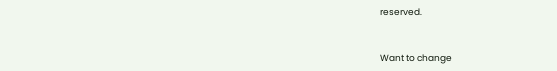reserved.


Want to change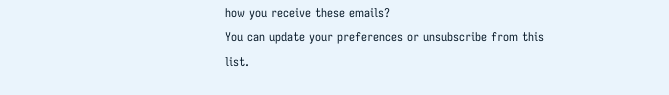how you receive these emails?
You can update your preferences or unsubscribe from this list.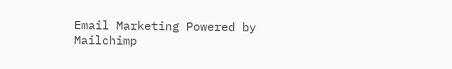Email Marketing Powered by Mailchimp